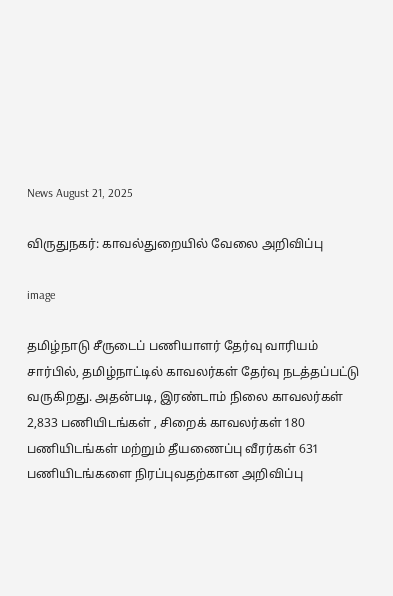News August 21, 2025

விருதுநகர்: காவல்துறையில் வேலை அறிவிப்பு

image

தமிழ்நாடு சீருடைப் பணியாளர் தேர்வு வாரியம் சார்பில், தமிழ்நாட்டில் காவலர்கள் தேர்வு நடத்தப்பட்டு வருகிறது. அதன்படி, இரண்டாம் நிலை காவலர்கள் 2,833 பணியிடங்கள் , சிறைக் காவலர்கள் 180 பணியிடங்கள் மற்றும் தீயணைப்பு வீரர்கள் 631 பணியிடங்களை நிரப்புவதற்கான அறிவிப்பு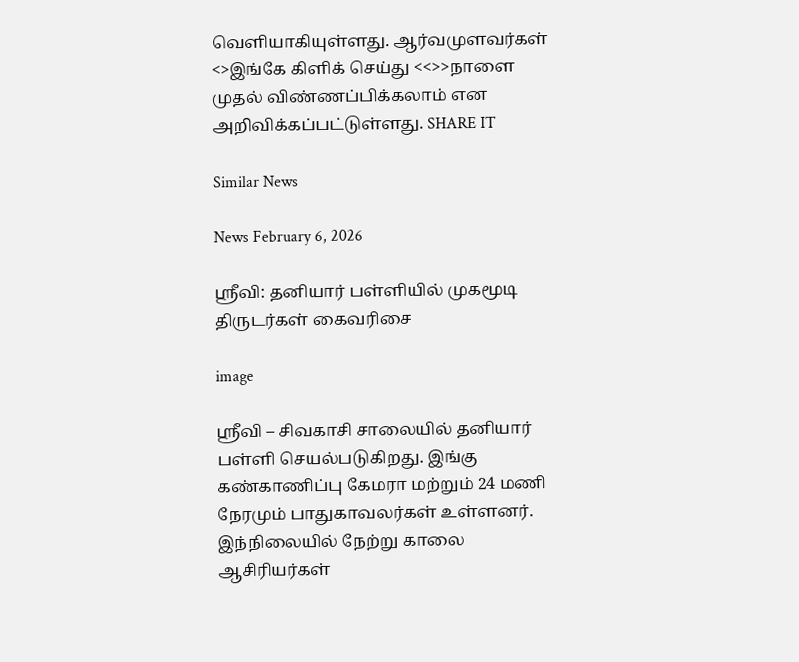வெளியாகியுள்ளது. ஆர்வமுளவர்கள் <>இங்கே கிளிக் செய்து <<>>நாளை முதல் விண்ணப்பிக்கலாம் என அறிவிக்கப்பட்டுள்ளது. SHARE IT

Similar News

News February 6, 2026

ஸ்ரீவி: தனியார் பள்ளியில் முகமூடி திருடர்கள் கைவரிசை

image

ஶ்ரீவி – சிவகாசி சாலையில் தனியார் பள்ளி செயல்படுகிறது. இங்கு கண்காணிப்பு கேமரா மற்றும் 24 மணி நேரமும் பாதுகாவலர்கள் உள்ளனர். இந்நிலையில் நேற்று காலை ஆசிரியர்கள்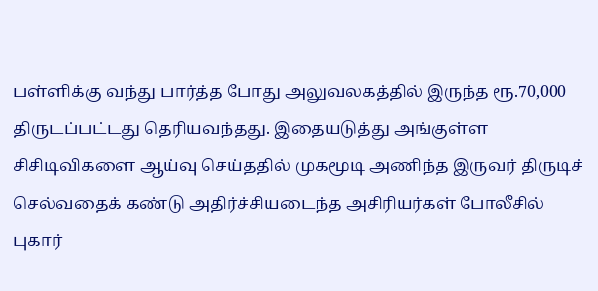பள்ளிக்கு வந்து பார்த்த போது அலுவலகத்தில் இருந்த ரூ.70,000 திருடப்பட்டது தெரியவந்தது. இதையடுத்து அங்குள்ள சிசிடிவிகளை ஆய்வு செய்ததில் முகமூடி அணிந்த இருவர் திருடிச் செல்வதைக் கண்டு அதிர்ச்சியடைந்த அசிரியர்கள் போலீசில் புகார்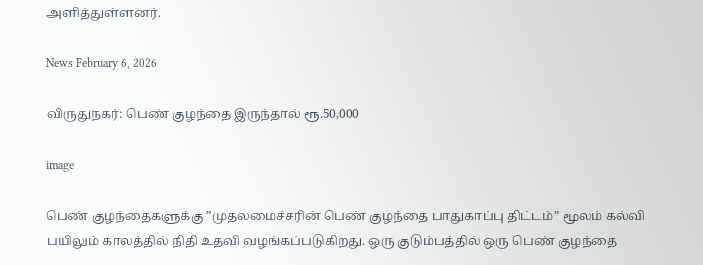அளித்துள்ளனர்.

News February 6, 2026

விருதுநகர்: பெண் குழந்தை இருந்தால் ரூ.50,000

image

பெண் குழந்தைகளுக்கு ”முதலமைச்சரின் பெண் குழந்தை பாதுகாப்பு திட்டம்” மூலம் கல்வி பயிலும் காலத்தில் நிதி உதவி வழங்கப்படுகிறது. ஒரு குடும்பத்தில் ஒரு பெண் குழந்தை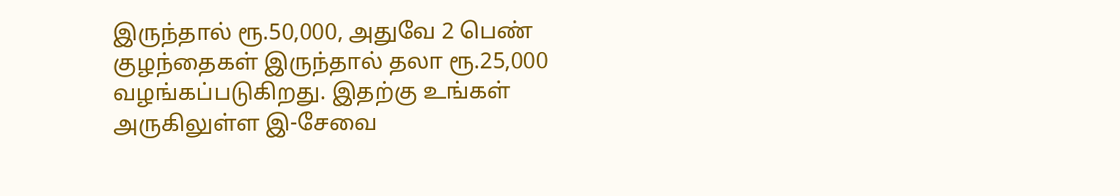இருந்தால் ரூ.50,000, அதுவே 2 பெண் குழந்தைகள் இருந்தால் தலா ரூ.25,000 வழங்கப்படுகிறது. இதற்கு உங்கள் அருகிலுள்ள இ-சேவை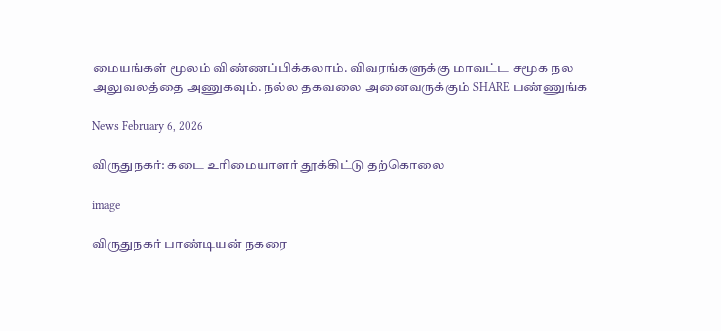மையங்கள் மூலம் விண்ணப்பிக்கலாம். விவரங்களுக்கு மாவட்ட சமூக நல அலுவலத்தை அணுகவும். நல்ல தகவலை அனைவருக்கும் SHARE பண்ணுங்க

News February 6, 2026

விருதுநகர்: கடை உரிமையாளர் தூக்கிட்டு தற்கொலை

image

விருதுநகர் பாண்டியன் நகரை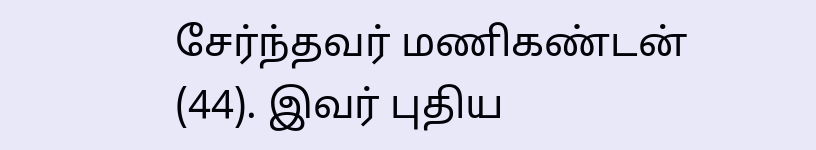சேர்ந்தவர் மணிகண்டன் (44). இவர் புதிய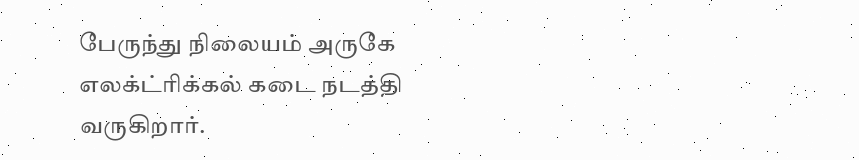பேருந்து நிலையம் அருகே எலக்ட்ரிக்கல் கடை நடத்தி வருகிறார்.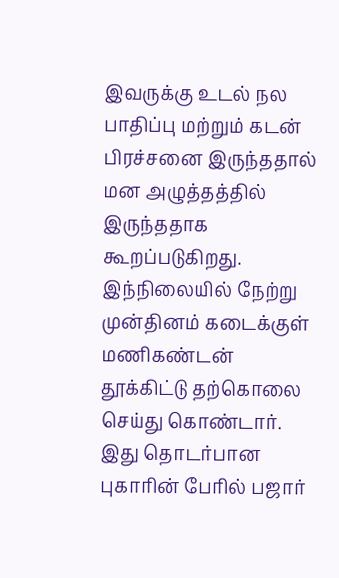இவருக்கு உடல் நல பாதிப்பு மற்றும் கடன் பிரச்சனை இருந்ததால் மன அழுத்தத்தில் இருந்ததாக கூறப்படுகிறது. இந்நிலையில் நேற்று முன்தினம் கடைக்குள் மணிகண்டன் தூக்கிட்டு தற்கொலை செய்து கொண்டார். இது தொடர்பான புகாரின் பேரில் பஜார்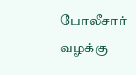போலீசார் வழக்கு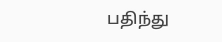பதிந்து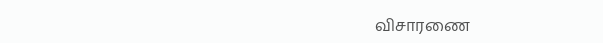விசாரணை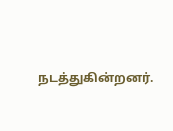நடத்துகின்றனர்.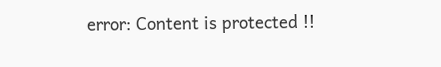error: Content is protected !!